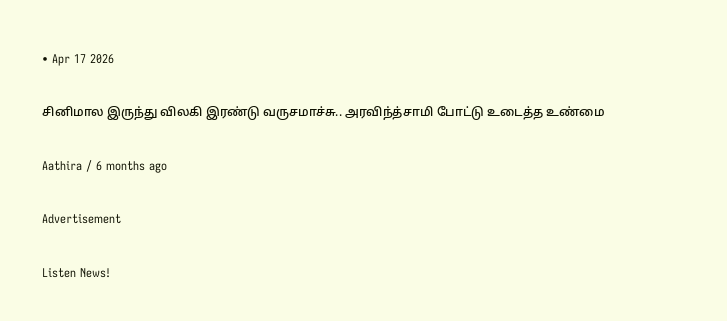• Apr 17 2026

சினிமால இருந்து விலகி இரண்டு வருசமாச்சு.. அரவிந்த்சாமி போட்டு உடைத்த உண்மை

Aathira / 6 months ago

Advertisement

Listen News!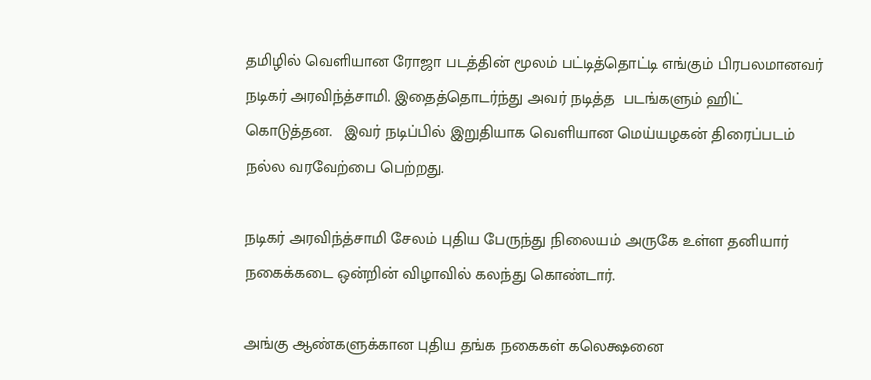தமிழில் வெளியான ரோஜா படத்தின் மூலம் பட்டித்தொட்டி எங்கும் பிரபலமானவர் நடிகர் அரவிந்த்சாமி. இதைத்தொடர்ந்து அவர் நடித்த  படங்களும் ஹிட் கொடுத்தன.   இவர் நடிப்பில் இறுதியாக வெளியான மெய்யழகன் திரைப்படம்  நல்ல வரவேற்பை பெற்றது.

நடிகர் அரவிந்த்சாமி சேலம் புதிய பேருந்து நிலையம் அருகே உள்ள தனியார் நகைக்கடை ஒன்றின் விழாவில் கலந்து கொண்டார்.

அங்கு ஆண்களுக்கான புதிய தங்க நகைகள் கலெக்ஷனை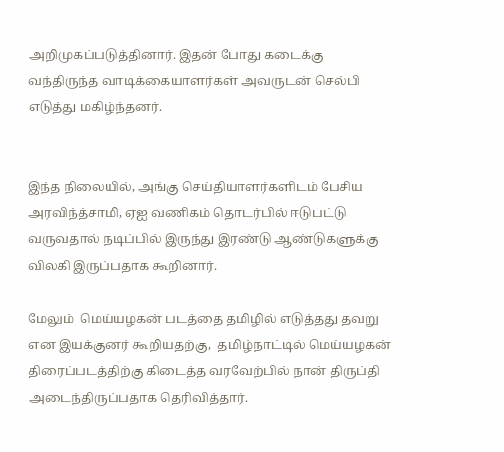அறிமுகப்படுத்தினார். இதன் போது கடைக்கு வந்திருந்த வாடிக்கையாளர்கள் அவருடன் செல்பி எடுத்து மகிழ்ந்தனர்.


இந்த நிலையில், அங்கு செய்தியாளர்களிடம் பேசிய அரவிந்த்சாமி, ஏஐ வணிகம் தொடர்பில் ஈடுபட்டு வருவதால் நடிப்பில் இருந்து இரண்டு ஆண்டுகளுக்கு விலகி இருப்பதாக கூறினார்.

மேலும்  மெய்யழகன் படத்தை தமிழில் எடுத்தது தவறு என இயக்குனர் கூறியதற்கு,  தமிழ்நாட்டில் மெய்யழகன் திரைப்படத்திற்கு கிடைத்த வரவேற்பில் நான் திருப்தி அடைந்திருப்பதாக தெரிவித்தார்.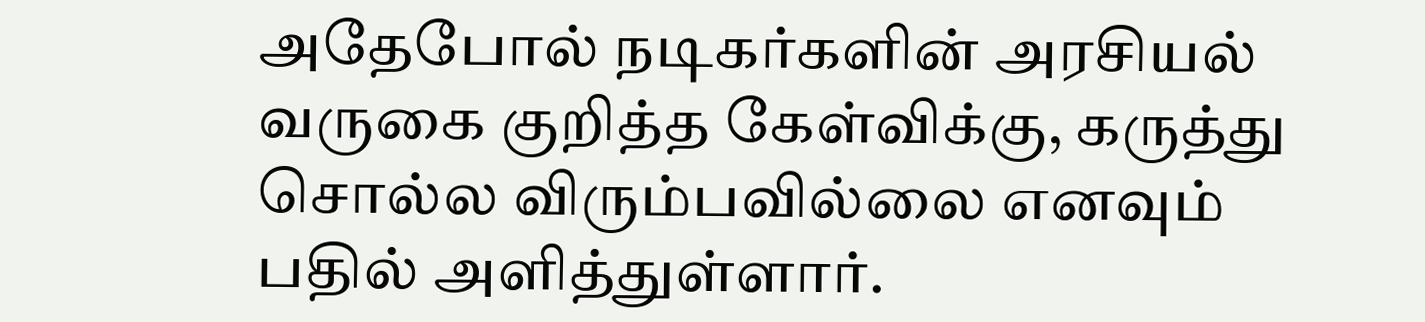அதேபோல் நடிகர்களின் அரசியல் வருகை குறித்த கேள்விக்கு, கருத்து சொல்ல விரும்பவில்லை எனவும் பதில் அளித்துள்ளார்.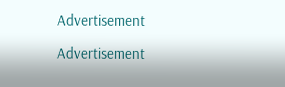Advertisement

Advertisement